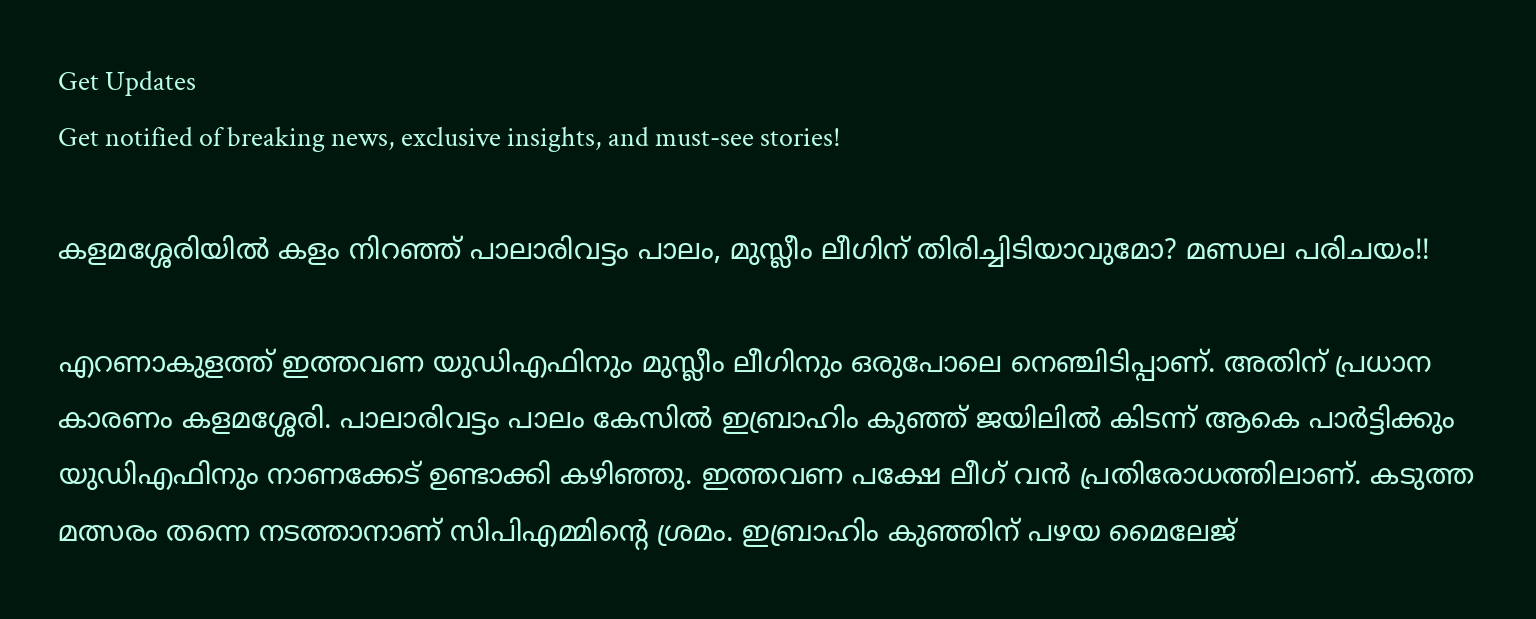Get Updates
Get notified of breaking news, exclusive insights, and must-see stories!

കളമശ്ശേരിയില്‍ കളം നിറഞ്ഞ് പാലാരിവട്ടം പാലം, മുസ്ലീം ലീഗിന് തിരിച്ചിടിയാവുമോ? മണ്ഡല പരിചയം!!

എറണാകുളത്ത് ഇത്തവണ യുഡിഎഫിനും മുസ്ലീം ലീഗിനും ഒരുപോലെ നെഞ്ചിടിപ്പാണ്. അതിന് പ്രധാന കാരണം കളമശ്ശേരി. പാലാരിവട്ടം പാലം കേസില്‍ ഇബ്രാഹിം കുഞ്ഞ് ജയിലില്‍ കിടന്ന് ആകെ പാര്‍ട്ടിക്കും യുഡിഎഫിനും നാണക്കേട് ഉണ്ടാക്കി കഴിഞ്ഞു. ഇത്തവണ പക്ഷേ ലീഗ് വന്‍ പ്രതിരോധത്തിലാണ്. കടുത്ത മത്സരം തന്നെ നടത്താനാണ് സിപിഎമ്മിന്റെ ശ്രമം. ഇബ്രാഹിം കുഞ്ഞിന് പഴയ മൈലേജ്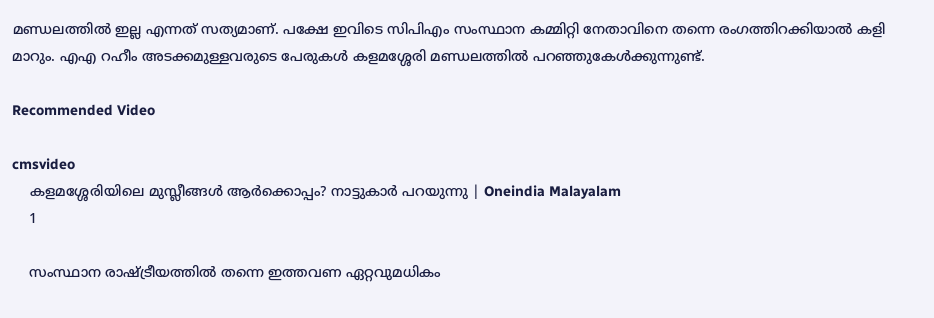മണ്ഡലത്തില്‍ ഇല്ല എന്നത് സത്യമാണ്. പക്ഷേ ഇവിടെ സിപിഎം സംസ്ഥാന കമ്മിറ്റി നേതാവിനെ തന്നെ രംഗത്തിറക്കിയാല്‍ കളി മാറും. എഎ റഹീം അടക്കമുള്ളവരുടെ പേരുകള്‍ കളമശ്ശേരി മണ്ഡലത്തില്‍ പറഞ്ഞുകേള്‍ക്കുന്നുണ്ട്.

Recommended Video

cmsvideo
    കളമശ്ശേരിയിലെ മുസ്ലീങ്ങൾ ആർക്കൊപ്പം? നാട്ടുകാർ പറയുന്നു | Oneindia Malayalam
    1

    സംസ്ഥാന രാഷ്ട്രീയത്തില്‍ തന്നെ ഇത്തവണ ഏറ്റവുമധികം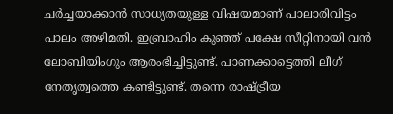ചര്‍ച്ചയാക്കാന്‍ സാധ്യതയുള്ള വിഷയമാണ് പാലാരിവിട്ടം പാലം അഴിമതി. ഇബ്രാഹിം കുഞ്ഞ് പക്ഷേ സീറ്റിനായി വന്‍ ലോബിയിംഗും ആരംഭിച്ചിട്ടുണ്ട്. പാണക്കാട്ടെത്തി ലീഗ് നേതൃത്വത്തെ കണ്ടിട്ടുണ്ട്. തന്നെ രാഷ്ട്രീയ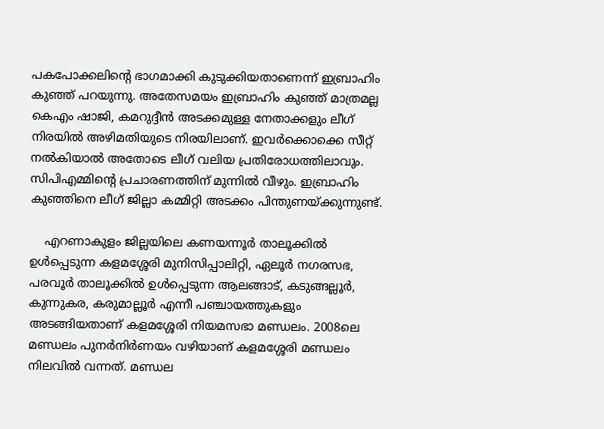പകപോക്കലിന്റെ ഭാഗമാക്കി കുടുക്കിയതാണെന്ന് ഇബ്രാഹിം കുഞ്ഞ് പറയുന്നു. അതേസമയം ഇബ്രാഹിം കുഞ്ഞ് മാത്രമല്ല കെഎം ഷാജി, കമറുദ്ദീന്‍ അടക്കമുള്ള നേതാക്കളും ലീഗ് നിരയില്‍ അഴിമതിയുടെ നിരയിലാണ്. ഇവര്‍ക്കൊക്കെ സീറ്റ് നല്‍കിയാല്‍ അതോടെ ലീഗ് വലിയ പ്രതിരോധത്തിലാവും. സിപിഎമ്മിന്റെ പ്രചാരണത്തിന് മുന്നില്‍ വീഴും. ഇബ്രാഹിം കുഞ്ഞിനെ ലീഗ് ജില്ലാ കമ്മിറ്റി അടക്കം പിന്തുണയ്ക്കുന്നുണ്ട്.

    എറണാകുളം ജില്ലയിലെ കണയന്നൂര്‍ താലൂക്കില്‍ ഉള്‍പ്പെടുന്ന കളമശ്ശേരി മുനിസിപ്പാലിറ്റി, ഏലൂര്‍ നഗരസഭ, പരവൂര്‍ താലൂക്കില്‍ ഉള്‍പ്പെടുന്ന ആലങ്ങാട്, കടുങ്ങല്ലൂര്‍, കുന്നുകര, കരുമാല്ലൂര്‍ എന്നീ പഞ്ചായത്തുകളും അടങ്ങിയതാണ് കളമശ്ശേരി നിയമസഭാ മണ്ഡലം. 2008ലെ മണ്ഡലം പുനര്‍നിര്‍ണയം വഴിയാണ് കളമശ്ശേരി മണ്ഡലം നിലവില്‍ വന്നത്. മണ്ഡല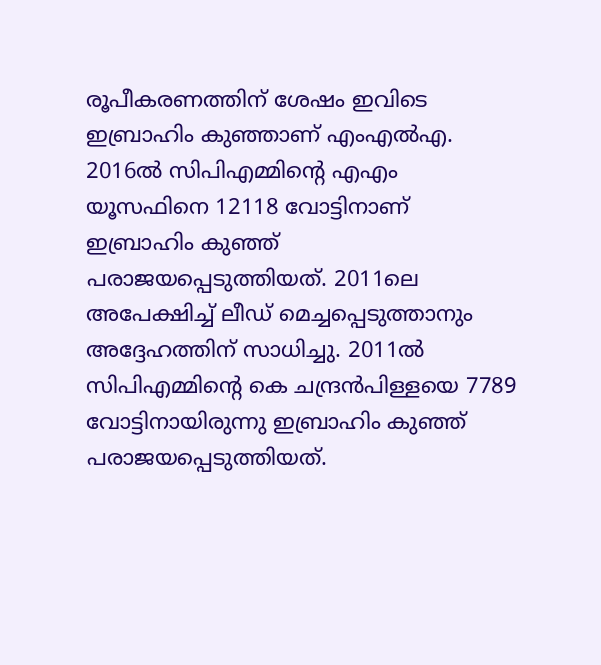രൂപീകരണത്തിന് ശേഷം ഇവിടെ ഇബ്രാഹിം കുഞ്ഞാണ് എംഎല്‍എ. 2016ല്‍ സിപിഎമ്മിന്റെ എഎം യൂസഫിനെ 12118 വോട്ടിനാണ് ഇബ്രാഹിം കുഞ്ഞ് പരാജയപ്പെടുത്തിയത്. 2011ലെ അപേക്ഷിച്ച് ലീഡ് മെച്ചപ്പെടുത്താനും അദ്ദേഹത്തിന് സാധിച്ചു. 2011ല്‍ സിപിഎമ്മിന്റെ കെ ചന്ദ്രന്‍പിള്ളയെ 7789 വോട്ടിനായിരുന്നു ഇബ്രാഹിം കുഞ്ഞ് പരാജയപ്പെടുത്തിയത്.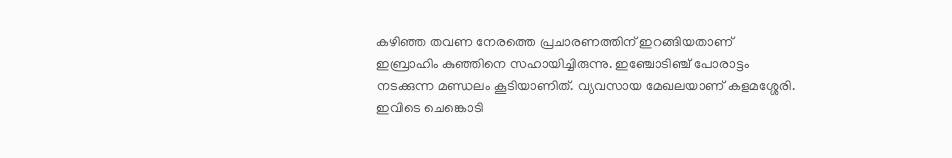കഴിഞ്ഞ തവണ നേരത്തെ പ്രചാരണത്തിന് ഇറങ്ങിയതാണ് ഇബ്രാഹിം കുഞ്ഞിനെ സഹായിച്ചിരുന്നു. ഇഞ്ചോടിഞ്ച് പോരാട്ടം നടക്കുന്ന മണ്ഡലം കൂടിയാണിത്. വ്യവസായ മേഖലയാണ് കളമശ്ശേരി. ഇവിടെ ചെങ്കൊടി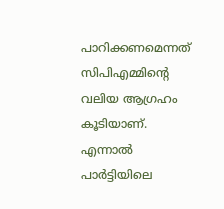പാറിക്കണമെന്നത് സിപിഎമ്മിന്റെ വലിയ ആഗ്രഹം കൂടിയാണ്. എന്നാല്‍ പാര്‍ട്ടിയിലെ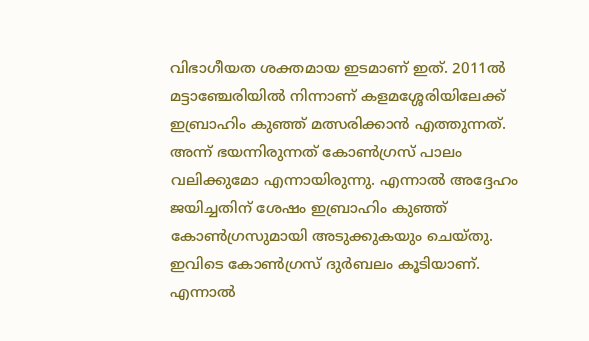വിഭാഗീയത ശക്തമായ ഇടമാണ് ഇത്. 2011ല്‍ മട്ടാഞ്ചേരിയില്‍ നിന്നാണ് കളമശ്ശേരിയിലേക്ക് ഇബ്രാഹിം കുഞ്ഞ് മത്സരിക്കാന്‍ എത്തുന്നത്. അന്ന് ഭയന്നിരുന്നത് കോണ്‍ഗ്രസ് പാലം വലിക്കുമോ എന്നായിരുന്നു. എന്നാല്‍ അദ്ദേഹം ജയിച്ചതിന് ശേഷം ഇബ്രാഹിം കുഞ്ഞ് കോണ്‍ഗ്രസുമായി അടുക്കുകയും ചെയ്തു. ഇവിടെ കോണ്‍ഗ്രസ് ദുര്‍ബലം കൂടിയാണ്. എന്നാല്‍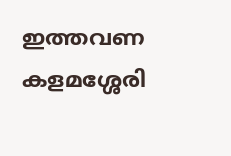ഇത്തവണ കളമശ്ശേരി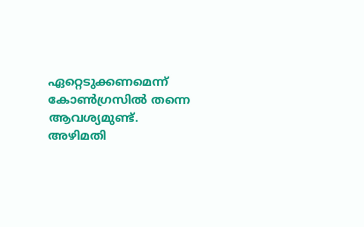ഏറ്റെടുക്കണമെന്ന് കോണ്‍ഗ്രസില്‍ തന്നെ ആവശ്യമുണ്ട്. അഴിമതി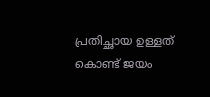പ്രതിച്ഛായ ഉള്ളത് കൊണ്ട് ജയം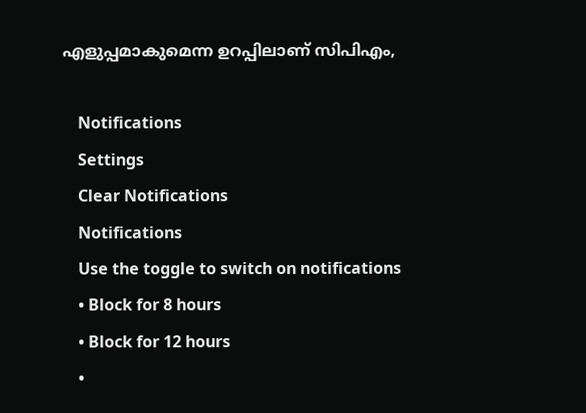എളുപ്പമാകുമെന്ന ഉറപ്പിലാണ് സിപിഎം,

    Notifications
    Settings
    Clear Notifications
    Notifications
    Use the toggle to switch on notifications
    • Block for 8 hours
    • Block for 12 hours
    •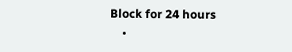Block for 24 hours
    •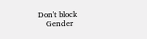Don't block
    Gender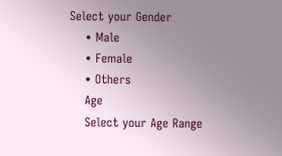Select your Gender
    • Male
    • Female
    • Others
    Age
    Select your Age Range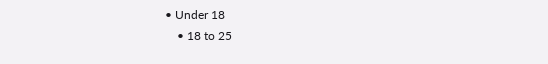• Under 18
    • 18 to 25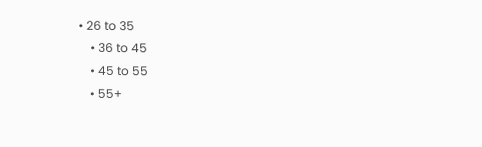• 26 to 35
    • 36 to 45
    • 45 to 55
    • 55+